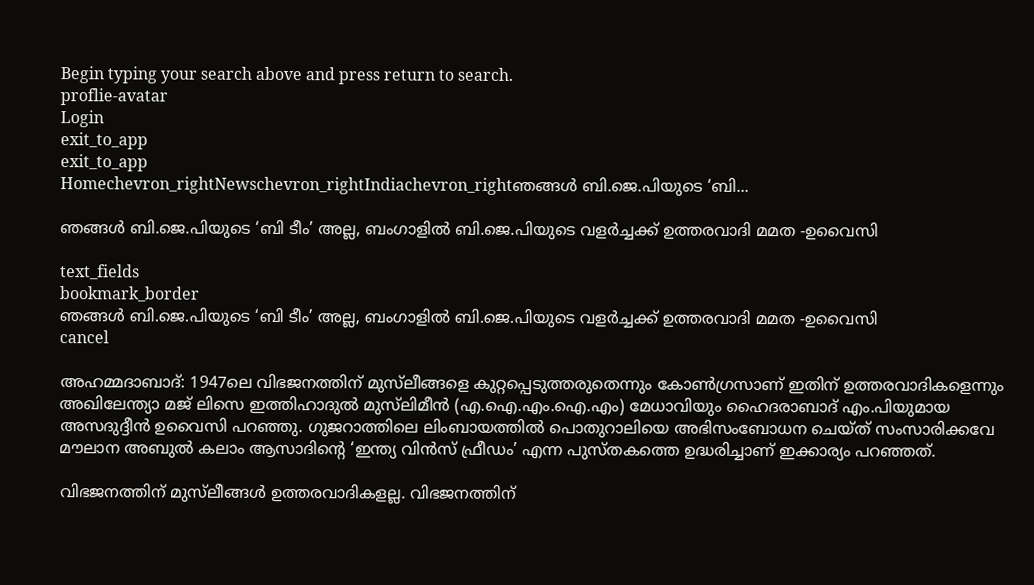Begin typing your search above and press return to search.
proflie-avatar
Login
exit_to_app
exit_to_app
Homechevron_rightNewschevron_rightIndiachevron_rightഞങ്ങൾ ബി.ജെ.പിയുടെ ‘ബി...

ഞങ്ങൾ ബി.ജെ.പിയുടെ ‘ബി ടീം’ അല്ല, ബംഗാളിൽ ബി.ജെ.പിയുടെ വളർച്ചക്ക് ഉത്തരവാദി മമത -ഉവൈസി

text_fields
bookmark_border
ഞങ്ങൾ ബി.ജെ.പിയുടെ ‘ബി ടീം’ അല്ല, ബംഗാളിൽ ബി.ജെ.പിയുടെ വളർച്ചക്ക് ഉത്തരവാദി മമത -ഉവൈസി
cancel

അഹമ്മദാബാദ്: 1947ലെ വിഭജനത്തിന് മുസ്‍ലീങ്ങളെ കുറ്റപ്പെടുത്തരുതെന്നും കോൺഗ്രസാണ് ഇതിന് ഉത്തരവാദികളെന്നും അഖിലേന്ത്യാ മജ് ലിസെ ഇത്തിഹാദുൽ മുസ്‍ലിമീൻ (എ.ഐ.എം.ഐ.എം) മേധാവിയും ഹൈദരാബാദ് എം.പിയുമായ അസദുദ്ദീൻ ഉവൈസി പറഞ്ഞു. ഗുജറാത്തിലെ ലിംബായത്തിൽ പൊതുറാലിയെ അഭിസംബോധന ചെയ്ത് സംസാരിക്കവേ മൗലാന അബുൽ കലാം ആസാദിന്റെ ‘ഇന്ത്യ വിൻസ് ഫ്രീഡം’ എന്ന പുസ്തകത്തെ ഉദ്ധരിച്ചാണ് ഇക്കാര്യം പറഞ്ഞത്.

വിഭജനത്തിന് മുസ്‍ലീങ്ങൾ ഉത്തരവാദികളല്ല. വിഭജനത്തിന്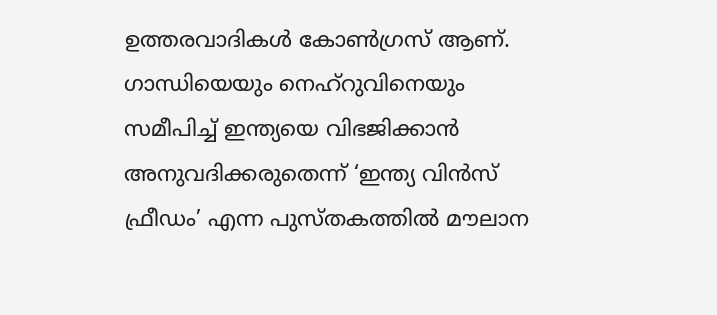ഉത്തരവാദികൾ കോൺഗ്രസ് ആണ്. ഗാന്ധിയെയും നെഹ്‌റുവിനെയും സമീപിച്ച് ഇന്ത്യയെ വിഭജിക്കാൻ അനുവദിക്കരുതെന്ന് ‘ഇന്ത്യ വിൻസ് ഫ്രീഡം’ എന്ന പുസ്തകത്തിൽ മൗലാന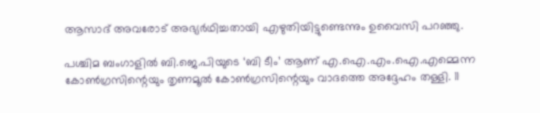ആസാദ് അവരോട് അഭ്യർഥിച്ചതായി എഴുതിയിട്ടുണ്ടെന്നും ഉവൈസി പറഞ്ഞു.

പശ്ചിമ ബംഗാളിൽ ബി.ജെ.പിയുടെ ‘ബി ടീം’ ആണ് എ.ഐ.എം.ഐ.എമ്മെന്ന കോൺഗ്രസിന്റെയും തൃണമൂൽ കോൺഗ്രസിന്റെയും വാദത്തെ അദ്ദേഹം തള്ളി. 11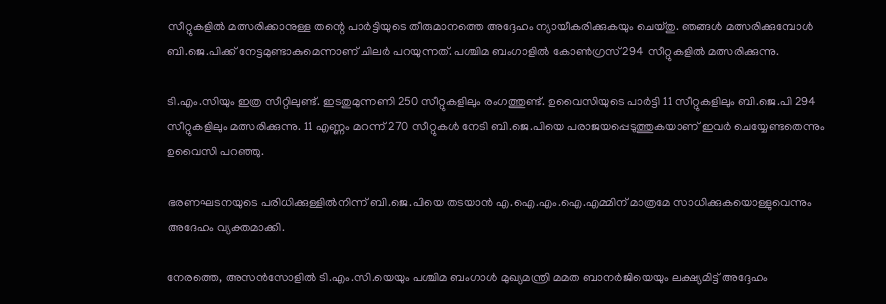സീറ്റുകളിൽ മത്സരിക്കാനുള്ള തന്റെ പാർട്ടിയുടെ തീരുമാനത്തെ അദ്ദേഹം ന്യായീകരിക്കുകയും ചെയ്തു. ഞങ്ങൾ മത്സരിക്കുമ്പോൾ ബി.ജെ.പിക്ക് നേട്ടമുണ്ടാകുമെന്നാണ് ചിലർ പറയുന്നത്. പശ്ചിമ ബംഗാളിൽ കോൺഗ്രസ് 294 സീറ്റുകളിൽ മത്സരിക്കുന്നു.

ടി.എം.സിയും ഇത്ര സീറ്റിലുണ്ട്. ഇടതുമുന്നണി 250 സീറ്റുകളിലും രംഗത്തുണ്ട്. ഉവൈസിയുടെ പാർട്ടി 11 സീറ്റുകളിലും ബി.ജെ.പി 294 സീറ്റുകളിലും മത്സരിക്കുന്നു. 11 എണ്ണം മറന്ന് 270 സീറ്റുകൾ നേടി ബി.ജെ.പിയെ പരാജയപ്പെടുത്തുകയാണ് ഇവർ ചെയ്യേണ്ടതെന്നും ഉവൈസി പറഞ്ഞു.

ഭരണഘടനയുടെ പരിധിക്കുള്ളിൽനിന്ന് ബി.ജെ.പിയെ തടയാൻ എ.ഐ.എം.ഐ.എമ്മിന് മാത്രമേ സാധിക്കുകയൊള്ളുവെന്നും അദേഹം വ്യക്തമാക്കി.

നേരത്തെ, അസൻസോളിൽ ടി.എം.സി.യെയും പശ്ചിമ ബംഗാൾ മുഖ്യമന്ത്രി മമത ബാനർജിയെയും ലക്ഷ്യമിട്ട് അദ്ദേഹം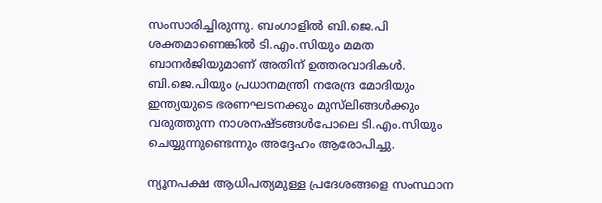സംസാരിച്ചിരുന്നു. ബംഗാളിൽ ബി.ജെ.പി ശക്തമാണെങ്കിൽ ടി.എം.സിയും മമത ബാനർജിയുമാണ് അതിന് ഉത്തരവാദികൾ. ബി.ജെ.പിയും പ്രധാനമന്ത്രി നരേന്ദ്ര മോദിയും ഇന്ത്യയുടെ ഭരണഘടനക്കും മുസ്‍ലിങ്ങൾക്കും വരുത്തുന്ന നാശനഷ്ടങ്ങൾപോലെ ടി.എം.സിയും ചെയ്യുന്നുണ്ടെന്നും അദ്ദേഹം ആരോപിച്ചു.

ന്യൂനപക്ഷ ആധിപത്യമുള്ള പ്രദേശങ്ങളെ സംസ്ഥാന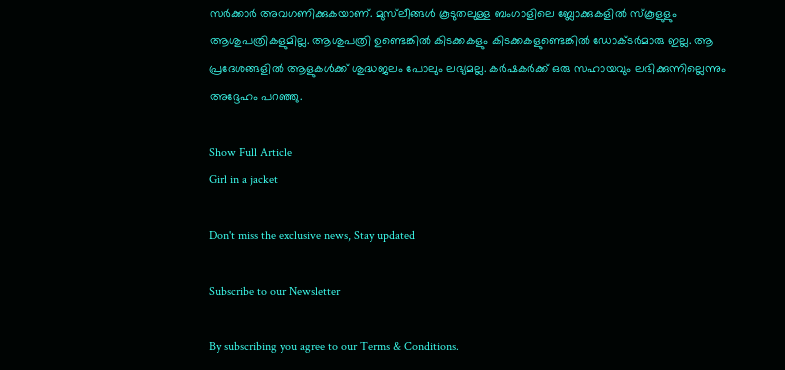സർക്കാർ അവഗണിക്കുകയാണ്. മുസ്‍ലീങ്ങൾ കൂടുതലുള്ള ബംഗാളിലെ ബ്ലോക്കുകളിൽ സ്കൂളുളും ആശുപത്രികളുമില്ല. ആശുപത്രി ഉണ്ടെങ്കിൽ കിടക്കകളും കിടക്കകളുണ്ടെങ്കിൽ ഡോക്ടർമാരു ഇല്ല. ആ പ്രദേശങ്ങളിൽ ആളുകൾക്ക് ശുദ്ധജലം പോലും ലഭ്യമല്ല. കർഷകർക്ക് ഒരു സഹായവും ലഭിക്കുന്നില്ലെന്നും അദ്ദേഹം പറഞ്ഞു.

Show Full Article
Girl in a jacket

Don't miss the exclusive news, Stay updated

Subscribe to our Newsletter

By subscribing you agree to our Terms & Conditions.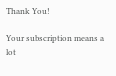Thank You!

Your subscription means a lot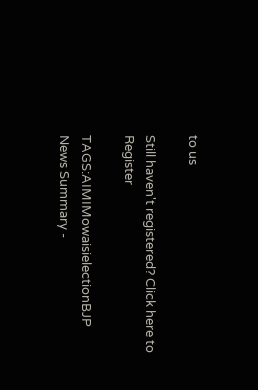to us

Still haven't registered? Click here to Register

TAGS:AIMIMowaisielectionBJP
News Summary -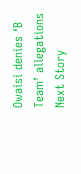Owaisi denies ‘B Team’ allegations
Next Story